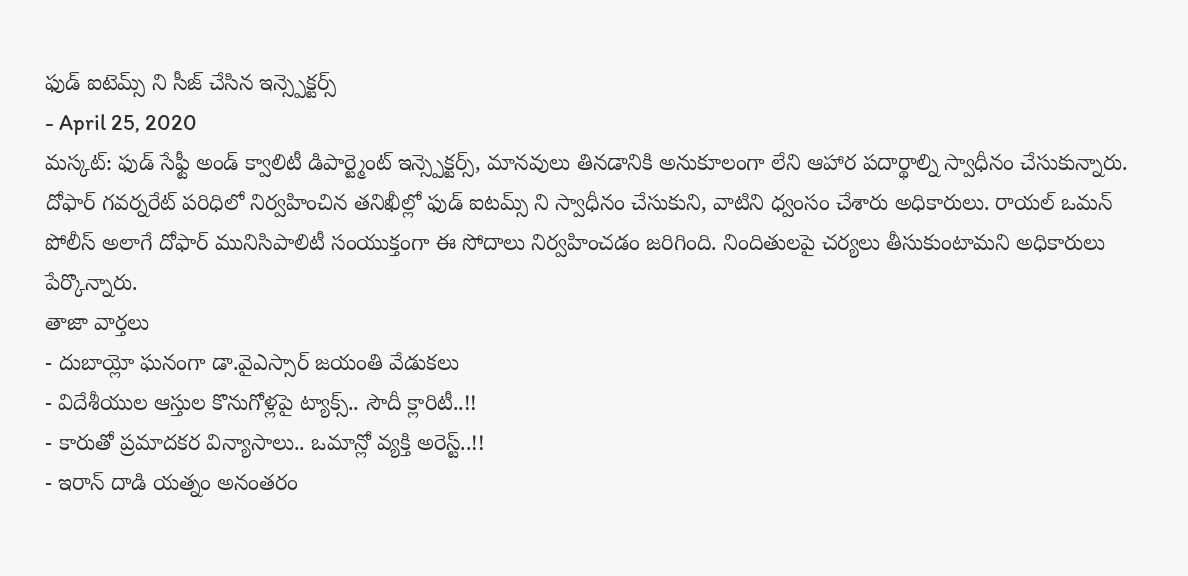ఫుడ్ ఐటెమ్స్ ని సీజ్ చేసిన ఇన్స్పెక్టర్స్
- April 25, 2020
మస్కట్: ఫుడ్ సేఫ్టీ అండ్ క్వాలిటీ డిపార్ట్మెంట్ ఇన్స్పెక్టర్స్, మానవులు తినడానికి అనుకూలంగా లేని ఆహార పదార్థాల్ని స్వాధీనం చేసుకున్నారు. దోఫార్ గవర్నరేట్ పరిధిలో నిర్వహించిన తనిఖీల్లో ఫుడ్ ఐటమ్స్ ని స్వాధీనం చేసుకుని, వాటిని ధ్వంసం చేశారు అధికారులు. రాయల్ ఒమన్ పోలీస్ అలాగే దోఫార్ మునిసిపాలిటీ సంయుక్తంగా ఈ సోదాలు నిర్వహించడం జరిగింది. నిందితులపై చర్యలు తీసుకుంటామని అధికారులు పేర్కొన్నారు.
తాజా వార్తలు
- దుబాయ్లో ఘనంగా డా.వైఎస్సార్ జయంతి వేడుకలు
- విదేశీయుల ఆస్తుల కొనుగోళ్లపై ట్యాక్స్.. సౌదీ క్లారిటీ..!!
- కారుతో ప్రమాదకర విన్యాసాలు.. ఒమాన్లో వ్యక్తి అరెస్ట్..!!
- ఇరాన్ దాడి యత్నం అనంతరం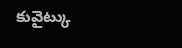కువైట్కు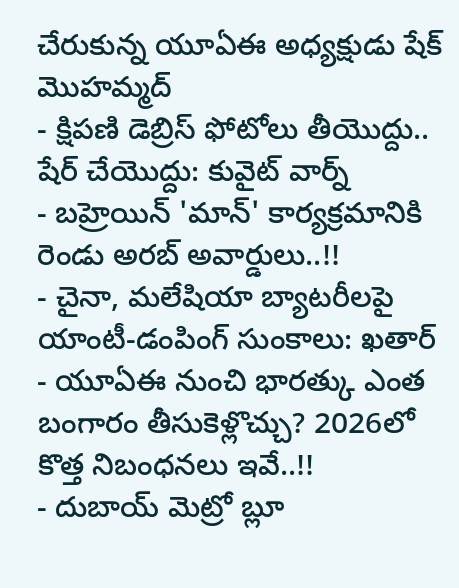చేరుకున్న యూఏఈ అధ్యక్షుడు షేక్ మొహమ్మద్
- క్షిపణి డెబ్రిస్ ఫోటోలు తీయొద్దు.. షేర్ చేయొద్దు: కువైట్ వార్న్
- బహ్రెయిన్ 'మాన్' కార్యక్రమానికి రెండు అరబ్ అవార్డులు..!!
- చైనా, మలేషియా బ్యాటరీలపై యాంటీ-డంపింగ్ సుంకాలు: ఖతార్
- యూఏఈ నుంచి భారత్కు ఎంత బంగారం తీసుకెళ్లొచ్చు? 2026లో కొత్త నిబంధనలు ఇవే..!!
- దుబాయ్ మెట్రో బ్లూ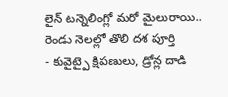లైన్ టన్నెలింగ్లో మరో మైలురాయి.. రెండు నెలల్లో తొలి దశ పూర్తి
- కువైట్పై క్షిపణులు, డ్రోన్ల దాడి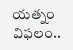యత్నం విఫలం..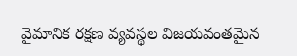వైమానిక రక్షణ వ్యవస్థల విజయవంతమైన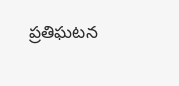ప్రతిఘటన